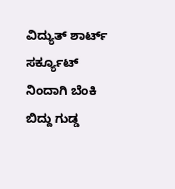ವಿದ್ಯುತ್ ಶಾರ್ಟ್ ಸರ್ಕ್ಯೂಟ್ ನಿಂದಾಗಿ ಬೆಂಕಿ ಬಿದ್ದು ಗುಡ್ಡ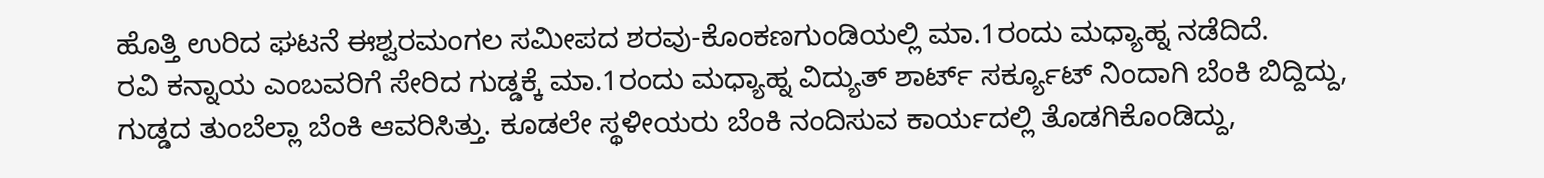ಹೊತ್ತಿ ಉರಿದ ಘಟನೆ ಈಶ್ವರಮಂಗಲ ಸಮೀಪದ ಶರವು-ಕೊಂಕಣಗುಂಡಿಯಲ್ಲಿ ಮಾ.1ರಂದು ಮಧ್ಯಾಹ್ನ ನಡೆದಿದೆ.
ರವಿ ಕನ್ನಾಯ ಎಂಬವರಿಗೆ ಸೇರಿದ ಗುಡ್ಡಕ್ಕೆ ಮಾ.1ರಂದು ಮಧ್ಯಾಹ್ನ ವಿದ್ಯುತ್ ಶಾರ್ಟ್ ಸರ್ಕ್ಯೂಟ್ ನಿಂದಾಗಿ ಬೆಂಕಿ ಬಿದ್ದಿದ್ದು, ಗುಡ್ಡದ ತುಂಬೆಲ್ಲಾ ಬೆಂಕಿ ಆವರಿಸಿತ್ತು. ಕೂಡಲೇ ಸ್ಥಳೀಯರು ಬೆಂಕಿ ನಂದಿಸುವ ಕಾರ್ಯದಲ್ಲಿ ತೊಡಗಿಕೊಂಡಿದ್ದು,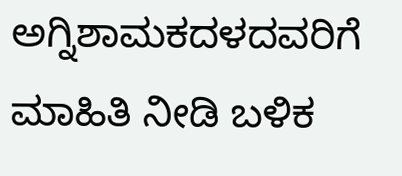ಅಗ್ನಿಶಾಮಕದಳದವರಿಗೆ ಮಾಹಿತಿ ನೀಡಿ ಬಳಿಕ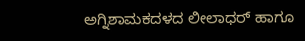ಅಗ್ನಿಶಾಮಕದಳದ ಲೀಲಾಧರ್ ಹಾಗೂ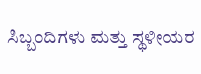ಸಿಬ್ಬಂದಿಗಳು ಮತ್ತು ಸ್ಥಳೀಯರ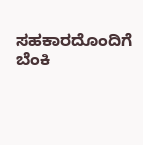ಸಹಕಾರದೊಂದಿಗೆ ಬೆಂಕಿ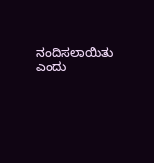ನಂದಿಸಲಾಯಿತು ಎಂದು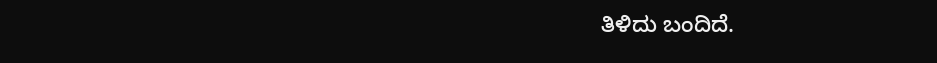ತಿಳಿದು ಬಂದಿದೆ.